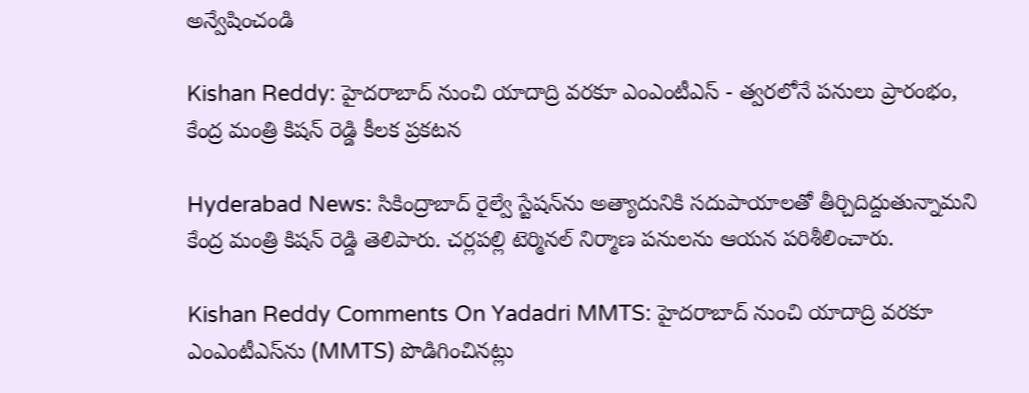అన్వేషించండి

Kishan Reddy: హైదరాబాద్ నుంచి యాదాద్రి వరకూ ఎంఎంటీఎస్ - త్వరలోనే పనులు ప్రారంభం, కేంద్ర మంత్రి కిషన్ రెడ్డి కీలక ప్రకటన

Hyderabad News: సికింద్రాబాద్ రైల్వే స్టేషన్‌ను అత్యాదునికి సదుపాయాలతో తీర్చిదిద్దుతున్నామని కేంద్ర మంత్రి కిషన్ రెడ్డి తెలిపారు. చర్లపల్లి టెర్మినల్ నిర్మాణ పనులను ఆయన పరిశీలించారు.

Kishan Reddy Comments On Yadadri MMTS: హైదరాబాద్ నుంచి యాదాద్రి వరకూ ఎంఎంటీఎస్‌ను (MMTS) పొడిగించినట్లు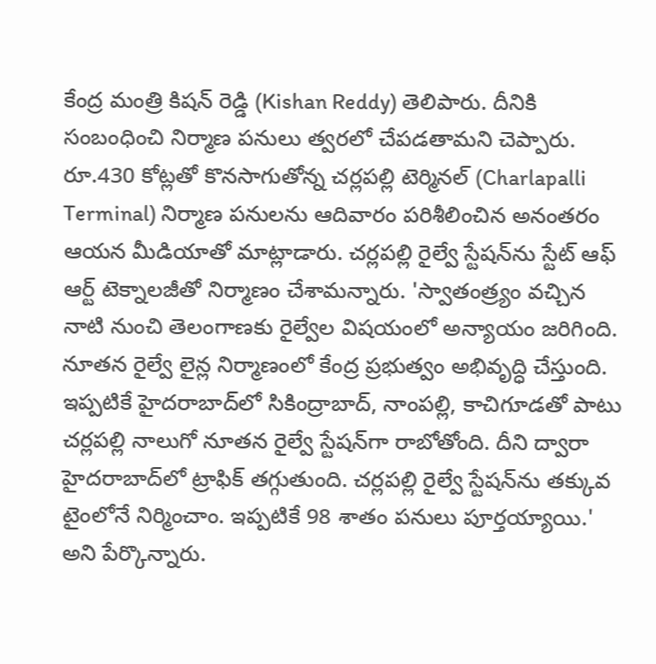కేంద్ర మంత్రి కిషన్ రెడ్డి (Kishan Reddy) తెలిపారు. దీనికి సంబంధించి నిర్మాణ పనులు త్వరలో చేపడతామని చెప్పారు. రూ.430 కోట్లతో కొనసాగుతోన్న చర్లపల్లి టెర్మినల్ (Charlapalli Terminal) నిర్మాణ పనులను ఆదివారం పరిశీలించిన అనంతరం ఆయన మీడియాతో మాట్లాడారు. చర్లపల్లి రైల్వే స్టేషన్‌ను స్టేట్ ఆఫ్ ఆర్ట్ టెక్నాలజీతో నిర్మాణం చేశామన్నారు. 'స్వాతంత్ర్యం వచ్చిన నాటి నుంచి తెలంగాణకు రైల్వేల విషయంలో అన్యాయం జరిగింది. నూతన రైల్వే లైన్ల నిర్మాణంలో కేంద్ర ప్రభుత్వం అభివృద్ధి చేస్తుంది. ఇప్పటికే హైదరాబాద్‌లో సికింద్రాబాద్, నాంపల్లి, కాచిగూడతో పాటు చర్లపల్లి నాలుగో నూతన రైల్వే స్టేషన్‌గా రాబోతోంది. దీని ద్వారా హైదరాబాద్‌లో ట్రాఫిక్ తగ్గుతుంది. చర్లపల్లి రైల్వే స్టేషన్‌ను తక్కువ టైంలోనే నిర్మించాం. ఇప్పటికే 98 శాతం పనులు పూర్తయ్యాయి.' అని పేర్కొన్నారు.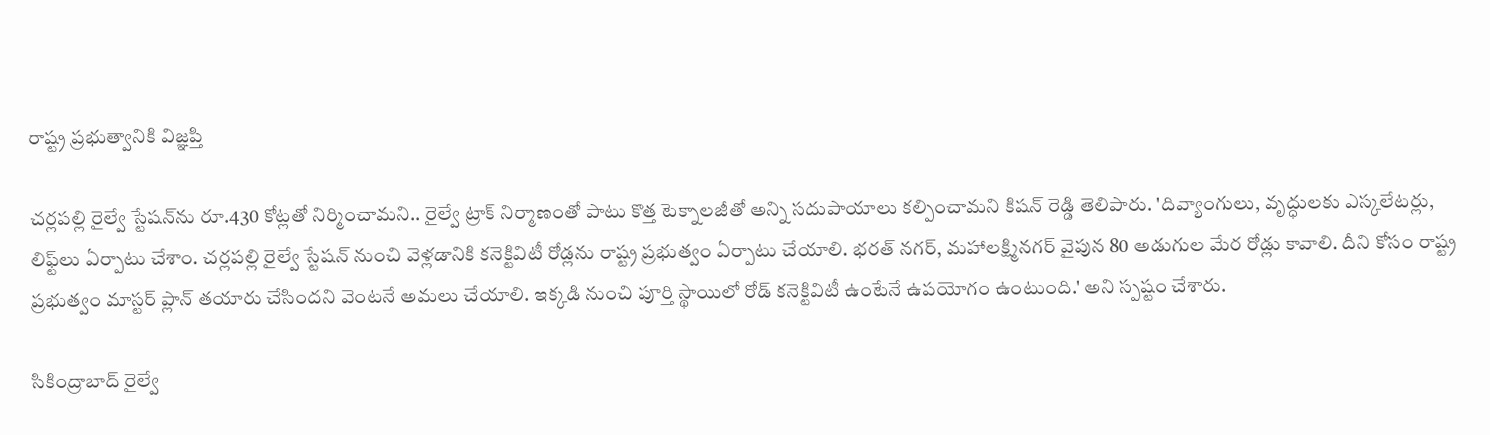రాష్ట్ర ప్రభుత్వానికి విజ్ఞప్తి

చర్లపల్లి రైల్వే స్టేషన్‌ను రూ.430 కోట్లతో నిర్మించామని.. రైల్వే ట్రాక్ నిర్మాణంతో పాటు కొత్త టెక్నాలజీతో అన్ని సదుపాయాలు కల్పించామని కిషన్ రెడ్డి తెలిపారు. 'దివ్యాంగులు, వృద్ధులకు ఎస్కలేటర్లు, లిఫ్ట్‌లు ఏర్పాటు చేశాం. చర్లపల్లి రైల్వే స్టేషన్ నుంచి వెళ్లడానికి కనెక్టివిటీ రోడ్లను రాష్ట్ర ప్రభుత్వం ఏర్పాటు చేయాలి. భరత్ నగర్, మహాలక్ష్మినగర్ వైపున 80 అడుగుల మేర రోడ్లు కావాలి. దీని కోసం రాష్ట్ర ప్రభుత్వం మాస్టర్ ప్లాన్ తయారు చేసిందని వెంటనే అమలు చేయాలి. ఇక్కడి నుంచి పూర్తి స్థాయిలో రోడ్ కనెక్టివిటీ ఉంటేనే ఉపయోగం ఉంటుంది.' అని స్పష్టం చేశారు.

సికింద్రాబాద్ రైల్వే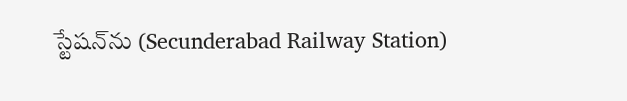స్టేషన్‌ను (Secunderabad Railway Station)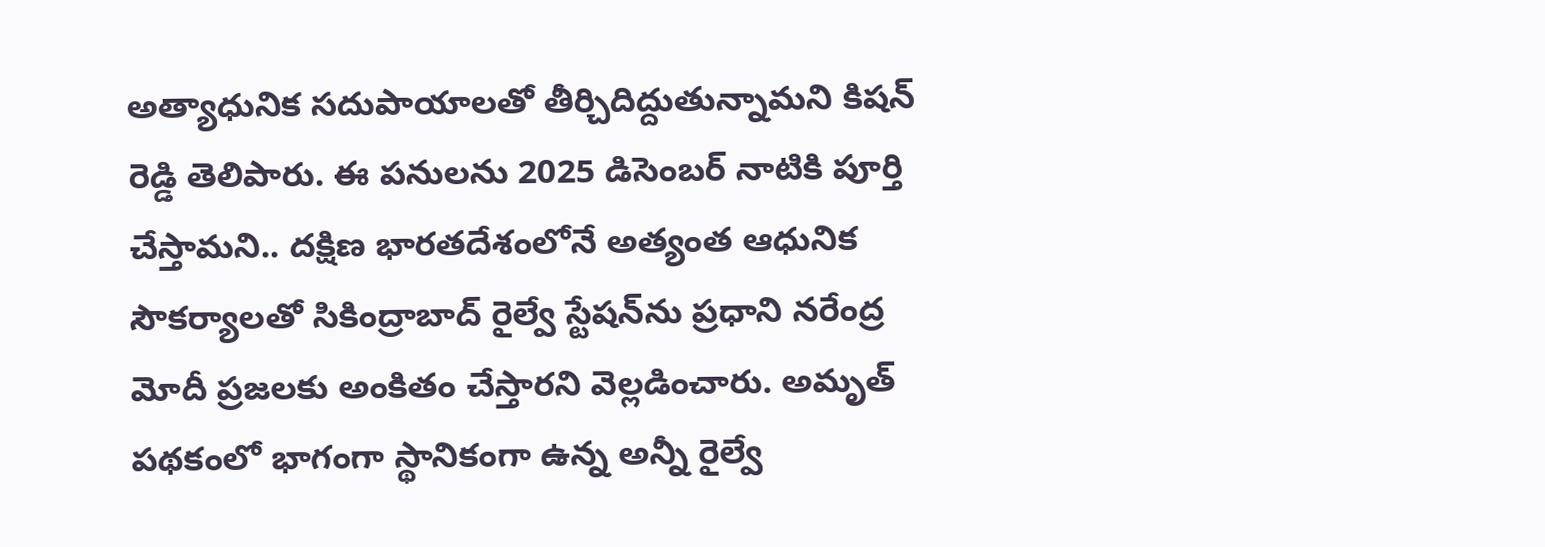అత్యాధునిక సదుపాయాలతో తీర్చిదిద్దుతున్నామని కిషన్ రెడ్డి తెలిపారు. ఈ పనులను 2025 డిసెంబర్ నాటికి పూర్తి చేస్తామని.. దక్షిణ భారతదేశంలోనే అత్యంత ఆధునిక సౌకర్యాలతో సికింద్రాబాద్ రైల్వే స్టేషన్‌ను ప్రధాని నరేంద్ర మోదీ ప్రజలకు అంకితం చేస్తారని వెల్లడించారు. అమృత్ పథకంలో భాగంగా స్థానికంగా ఉన్న అన్నీ రైల్వే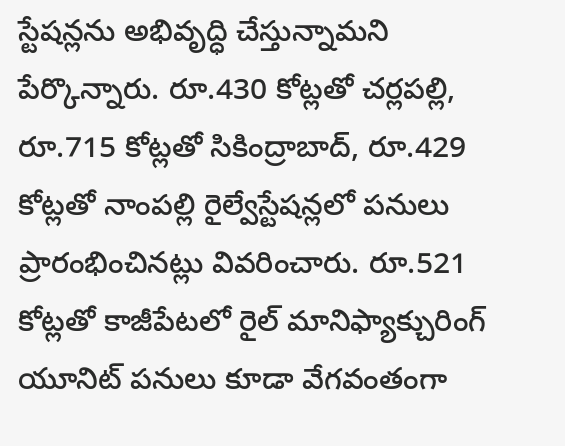స్టేషన్లను అభివృద్ధి చేస్తున్నామని పేర్కొన్నారు. రూ.430 కోట్లతో చర్లపల్లి, రూ.715 కోట్లతో సికింద్రాబాద్, రూ.429 కోట్లతో నాంపల్లి రైల్వేస్టేషన్లలో పనులు ప్రారంభించినట్లు వివరించారు. రూ.521 కోట్లతో కాజీపేటలో రైల్ మానిఫ్యాక్చురింగ్ యూనిట్ పనులు కూడా వేగవంతంగా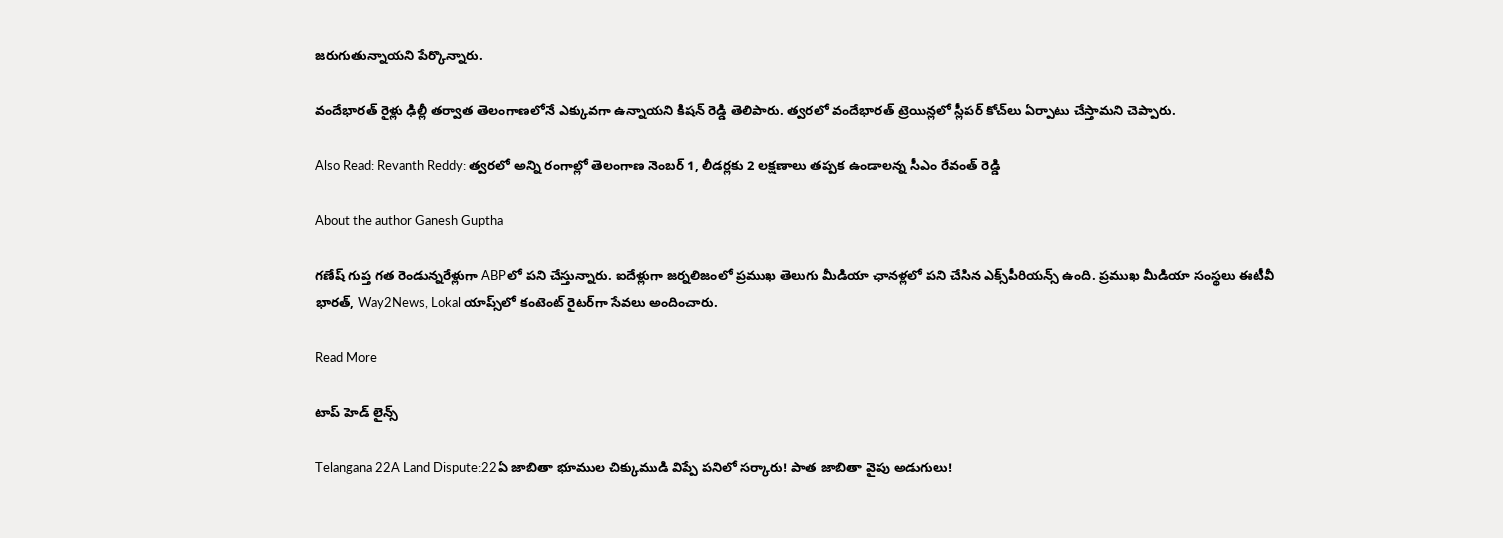జరుగుతున్నాయని పేర్కొన్నారు.

వందేభారత్ రైళ్లు ఢిల్లీ తర్వాత తెలంగాణలోనే ఎక్కువగా ఉన్నాయని కిషన్ రెడ్డి తెలిపారు. త్వరలో వందేభారత్ ట్రెయిన్లలో స్లీపర్ కోచ్‌లు ఏర్పాటు చేస్తామని చెప్పారు.

Also Read: Revanth Reddy: త్వరలో అన్ని రంగాల్లో తెలంగాణ నెంబర్ 1, లీడర్లకు 2 లక్షణాలు తప్పక ఉండాలన్న సీఎం రేవంత్ రెడ్డి

About the author Ganesh Guptha

గణేష్ గుప్త గత రెండున్నరేళ్లుగా ABPలో పని చేస్తున్నారు. ఐదేళ్లుగా జర్నలిజంలో ప్రముఖ తెలుగు మీడియా ఛానళ్లలో పని చేసిన ఎక్స్‌పీరియన్స్ ఉంది. ప్రముఖ మీడియా సంస్థలు ఈటీవీ భారత్, Way2News, Lokal యాప్స్‌లో కంటెంట్ రైటర్‌గా సేవలు అందించారు.

Read More

టాప్ హెడ్ లైన్స్

Telangana 22A Land Dispute:22ఏ జాబితా భూముల చిక్కుముడి విప్పే పనిలో సర్కారు! పాత జాబితా వైపు అడుగులు!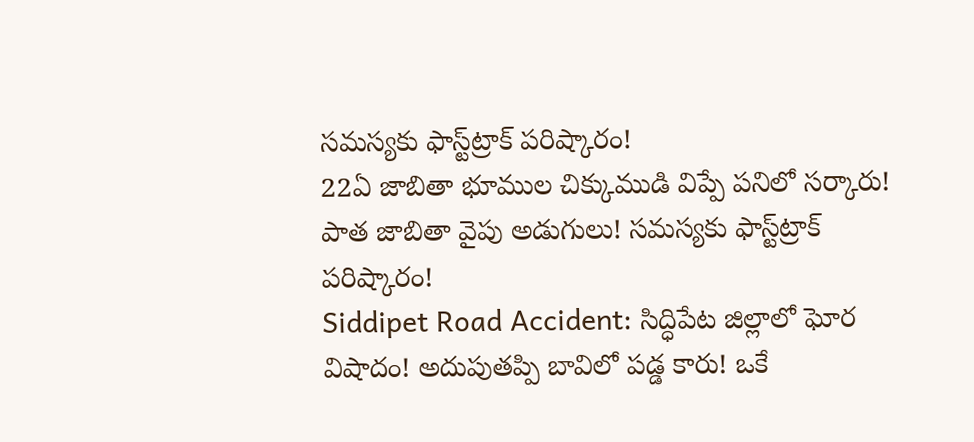సమస్యకు ఫాస్ట్‌ట్రాక్‌ పరిష్కారం!
22ఏ జాబితా భూముల చిక్కుముడి విప్పే పనిలో సర్కారు! పాత జాబితా వైపు అడుగులు! సమస్యకు ఫాస్ట్‌ట్రాక్‌ పరిష్కారం!
Siddipet Road Accident: సిద్ధిపేట జిల్లాలో ఘోర విషాదం! అదుపుతప్పి బావిలో పడ్డ కారు! ఒకే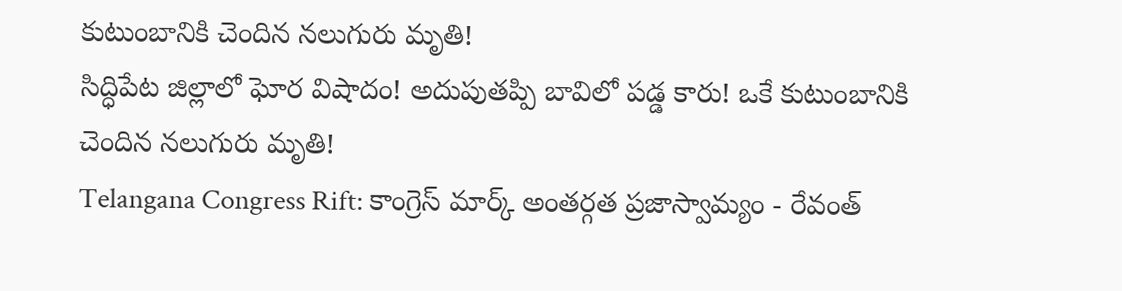కుటుంబానికి చెందిన నలుగురు మృతి!
సిద్ధిపేట జిల్లాలో ఘోర విషాదం! అదుపుతప్పి బావిలో పడ్డ కారు! ఒకే కుటుంబానికి చెందిన నలుగురు మృతి!
Telangana Congress Rift: కాంగ్రెస్ మార్క్ అంతర్గత ప్రజాస్వామ్యం - రేవంత్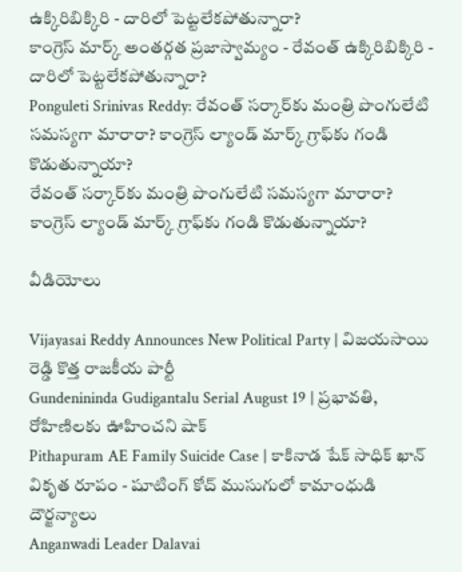ఉక్కిరిబిక్కిరి - దారిలో పెట్టలేకపోతున్నారా?
కాంగ్రెస్ మార్క్ అంతర్గత ప్రజాస్వామ్యం - రేవంత్ ఉక్కిరిబిక్కిరి - దారిలో పెట్టలేకపోతున్నారా?
Ponguleti Srinivas Reddy: రేవంత్ సర్కార్‌కు మంత్రి పొంగులేటి సమస్యగా మారారా? కాంగ్రెస్ ల్యాండ్ మార్క్ గ్రాఫ్‌కు గండి కొడుతున్నాయా?
రేవంత్ సర్కార్‌కు మంత్రి పొంగులేటి సమస్యగా మారారా? కాంగ్రెస్ ల్యాండ్ మార్క్ గ్రాఫ్‌కు గండి కొడుతున్నాయా?

వీడియోలు

Vijayasai Reddy Announces New Political Party | విజయసాయి రెడ్డి కొత్త రాజకీయ పార్టీ
Gundenininda Gudigantalu Serial August 19 | ప్రభావతి, రోహిణిలకు ఊహించని షాక్
Pithapuram AE Family Suicide Case | కాకినాడ షేక్ సాధిక్ ఖాన్ వికృత రూపం - షూటింగ్ కోచ్ ముసుగులో కామాంధుడి దౌర్జన్యాలు
Anganwadi Leader Dalavai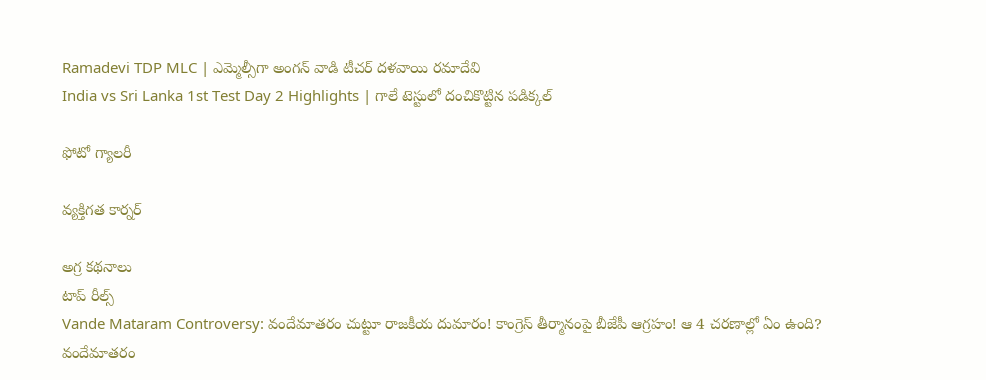Ramadevi TDP MLC | ఎమ్మెల్సీగా అంగన్ వాడి టీచర్ దళవాయి రమాదేవి
India vs Sri Lanka 1st Test Day 2 Highlights | గాలే టెస్టులో దంచికొట్టిన పడిక్కల్

ఫోటో గ్యాలరీ

వ్యక్తిగత కార్నర్

అగ్ర కథనాలు
టాప్ రీల్స్
Vande Mataram Controversy: వందేమాతరం చుట్టూ రాజకీయ దుమారం! కాంగ్రెస్ తీర్మానంపై బీజేపీ ఆగ్రహం! ఆ 4 చరణాల్లో ఏం ఉంది?
వందేమాతరం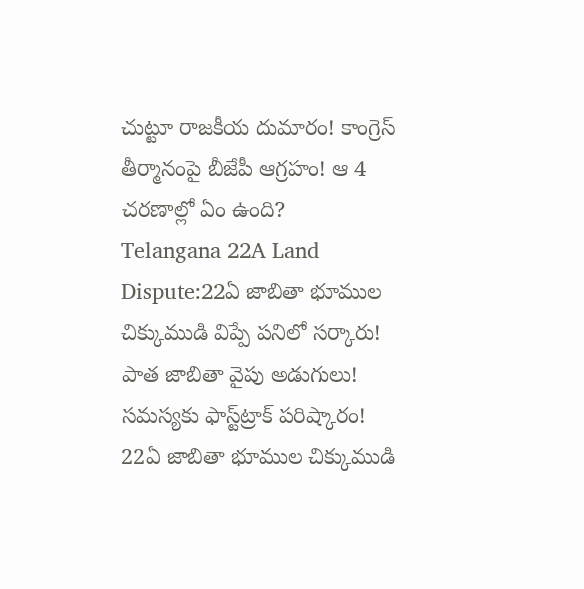చుట్టూ రాజకీయ దుమారం! కాంగ్రెస్ తీర్మానంపై బీజేపీ ఆగ్రహం! ఆ 4 చరణాల్లో ఏం ఉంది?
Telangana 22A Land Dispute:22ఏ జాబితా భూముల చిక్కుముడి విప్పే పనిలో సర్కారు! పాత జాబితా వైపు అడుగులు! సమస్యకు ఫాస్ట్‌ట్రాక్‌ పరిష్కారం!
22ఏ జాబితా భూముల చిక్కుముడి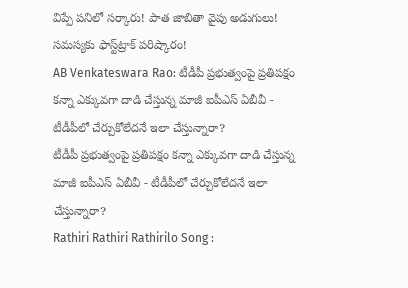విప్పే పనిలో సర్కారు! పాత జాబితా వైపు అడుగులు! సమస్యకు ఫాస్ట్‌ట్రాక్‌ పరిష్కారం!
AB Venkateswara Rao: టీడీపీ ప్రభుత్వంపై ప్రతిపక్షం కన్నా ఎక్కువగా దాడి చేస్తున్న మాజీ ఐపీఎస్ ఏబీవీ - టీడీపీలో చేర్చుకోలేదనే ఇలా చేస్తున్నారా?
టీడీపీ ప్రభుత్వంపై ప్రతిపక్షం కన్నా ఎక్కువగా దాడి చేస్తున్న మాజీ ఐపీఎస్ ఏబీవీ - టీడీపీలో చేర్చుకోలేదనే ఇలా చేస్తున్నారా?
Rathiri Rathiri Rathirilo Song :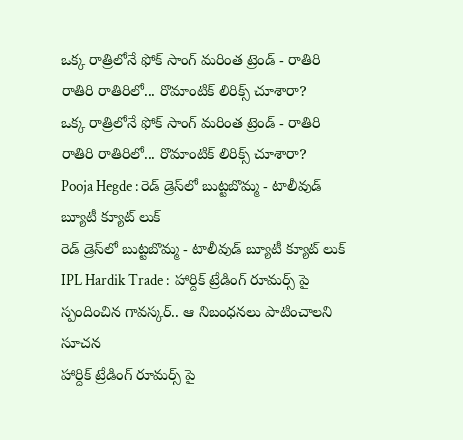ఒక్క రాత్రిలోనే ఫోక్ సాంగ్ మరింత ట్రెండ్ - రాతిరి రాతిరి రాతిరిలో... రొమాంటిక్ లిరిక్స్ చూశారా?
ఒక్క రాత్రిలోనే ఫోక్ సాంగ్ మరింత ట్రెండ్ - రాతిరి రాతిరి రాతిరిలో... రొమాంటిక్ లిరిక్స్ చూశారా?
Pooja Hegde : రెడ్ డ్రెస్‌లో బుట్టబొమ్మ - టాలీవుడ్ బ్యూటీ క్యూట్ లుక్
రెడ్ డ్రెస్‌లో బుట్టబొమ్మ - టాలీవుడ్ బ్యూటీ క్యూట్ లుక్
IPL Hardik Trade :  హార్దిక్ ట్రేడింగ్ రూమ‌ర్స్ పై స్పందించిన గావ‌స్క‌ర్.. ఆ నిబంధ‌న‌లు పాటించాల‌ని సూచ‌న‌
హార్దిక్ ట్రేడింగ్ రూమ‌ర్స్ పై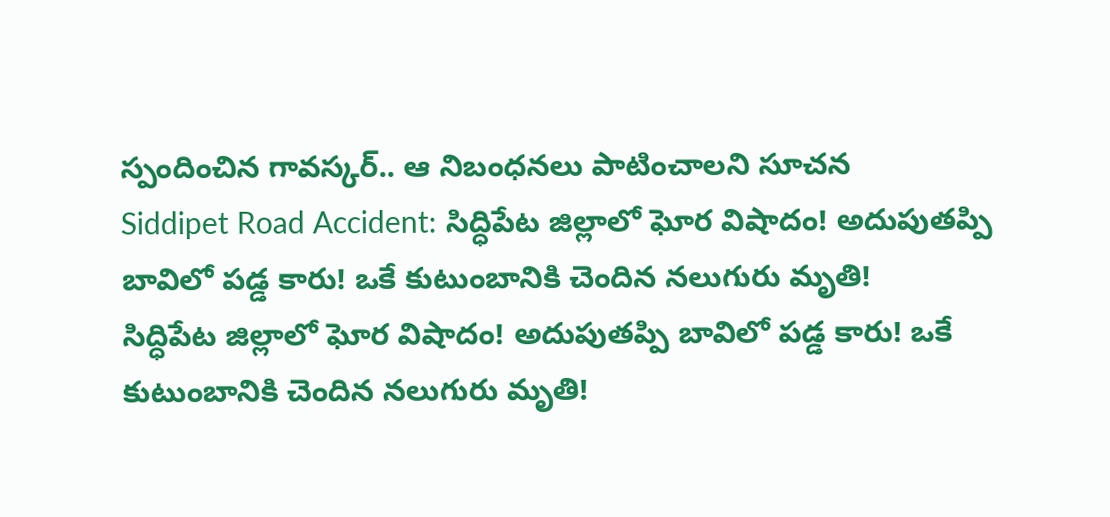స్పందించిన గావ‌స్క‌ర్.. ఆ నిబంధ‌న‌లు పాటించాల‌ని సూచ‌న‌
Siddipet Road Accident: సిద్ధిపేట జిల్లాలో ఘోర విషాదం! అదుపుతప్పి బావిలో పడ్డ కారు! ఒకే కుటుంబానికి చెందిన నలుగురు మృతి!
సిద్ధిపేట జిల్లాలో ఘోర విషాదం! అదుపుతప్పి బావిలో పడ్డ కారు! ఒకే కుటుంబానికి చెందిన నలుగురు మృతి!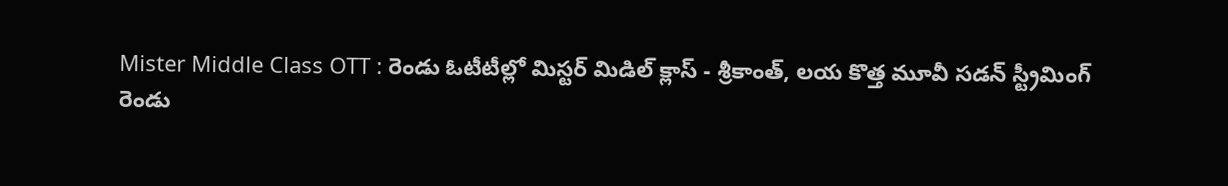Mister Middle Class OTT : రెండు ఓటీటీల్లో మిస్టర్ మిడిల్ క్లాస్ - శ్రీకాంత్, లయ కొత్త మూవీ సడన్ స్ట్రీమింగ్
రెండు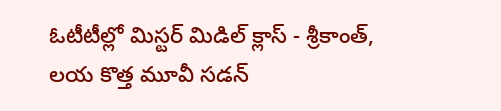ఓటీటీల్లో మిస్టర్ మిడిల్ క్లాస్ - శ్రీకాంత్, లయ కొత్త మూవీ సడన్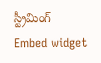స్ట్రీమింగ్
Embed widget